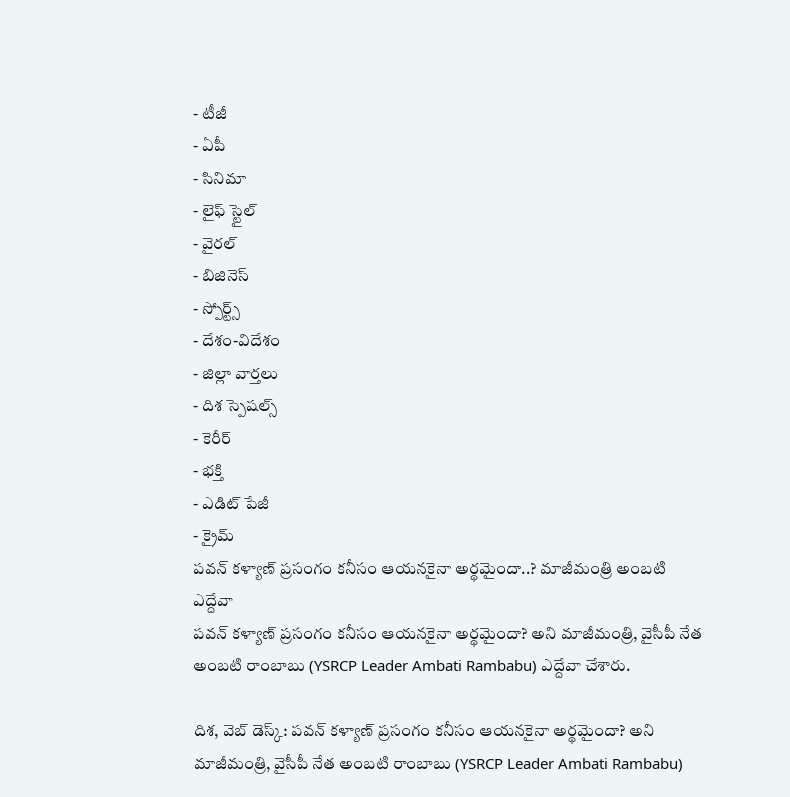- టీజీ
- ఏపీ
- సినిమా
- లైఫ్ స్టైల్
- వైరల్
- బిజినెస్
- స్పోర్ట్స్
- దేశం-విదేశం
- జిల్లా వార్తలు
- దిశ స్పెషల్స్
- కెరీర్
- భక్తి
- ఎడిట్ పేజీ
- క్రైమ్
పవన్ కళ్యాణ్ ప్రసంగం కనీసం ఆయనకైనా అర్థమైందా..? మాజీమంత్రి అంబటి ఎద్దేవా
పవన్ కళ్యాణ్ ప్రసంగం కనీసం ఆయనకైనా అర్థమైందా? అని మాజీమంత్రి, వైసీపీ నేత అంబటి రాంబాబు (YSRCP Leader Ambati Rambabu) ఎద్దేవా చేశారు.

దిశ, వెబ్ డెస్క్: పవన్ కళ్యాణ్ ప్రసంగం కనీసం ఆయనకైనా అర్థమైందా? అని మాజీమంత్రి, వైసీపీ నేత అంబటి రాంబాబు (YSRCP Leader Ambati Rambabu)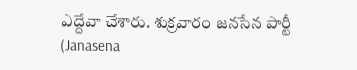ఎద్దేవా చేశారు. శుక్రవారం జనసేన పార్టీ (Janasena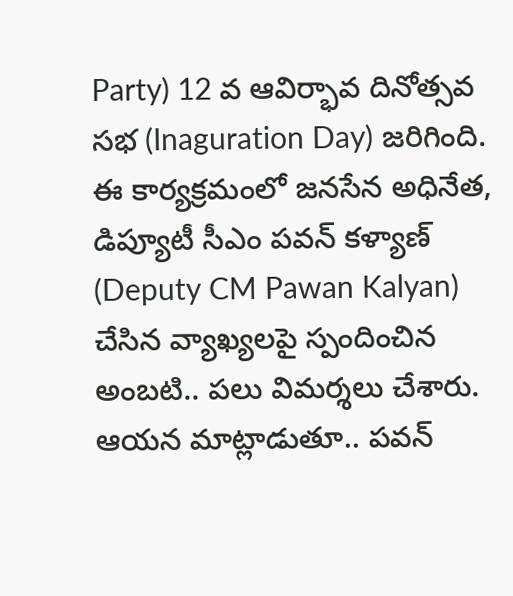Party) 12 వ ఆవిర్భావ దినోత్సవ సభ (Inaguration Day) జరిగింది. ఈ కార్యక్రమంలో జనసేన అధినేత, డిప్యూటీ సీఎం పవన్ కళ్యాణ్ (Deputy CM Pawan Kalyan) చేసిన వ్యాఖ్యలపై స్పందించిన అంబటి.. పలు విమర్శలు చేశారు. ఆయన మాట్లాడుతూ.. పవన్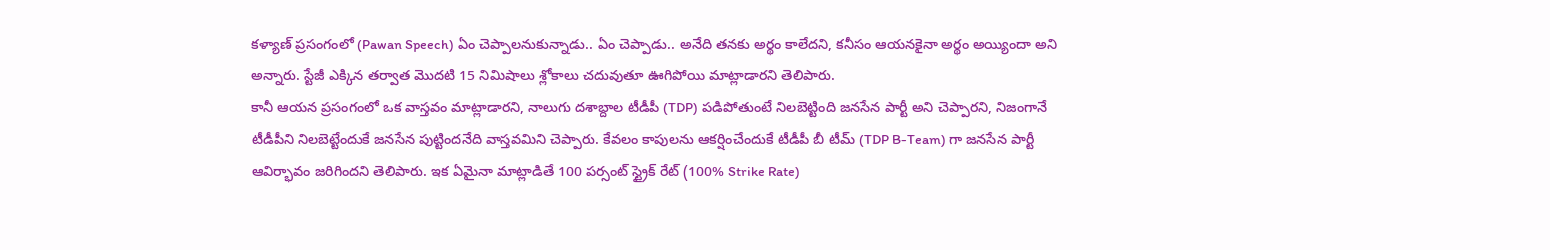కళ్యాణ్ ప్రసంగంలో (Pawan Speech) ఏం చెప్పాలనుకున్నాడు.. ఏం చెప్పాడు.. అనేది తనకు అర్థం కాలేదని, కనీసం ఆయనకైనా అర్థం అయ్యిందా అని అన్నారు. స్టేజీ ఎక్కిన తర్వాత మొదటి 15 నిమిషాలు శ్లోకాలు చదువుతూ ఊగిపోయి మాట్లాడారని తెలిపారు.
కానీ ఆయన ప్రసంగంలో ఒక వాస్తవం మాట్లాడారని, నాలుగు దశాబ్దాల టీడీపీ (TDP) పడిపోతుంటే నిలబెట్టింది జనసేన పార్టీ అని చెప్పారని, నిజంగానే టీడీపీని నిలబెట్టేందుకే జనసేన పుట్టిందనేది వాస్తవమిని చెప్పారు. కేవలం కాపులను ఆకర్షించేందుకే టీడీపీ బీ టీమ్ (TDP B-Team) గా జనసేన పార్టీ ఆవిర్భావం జరిగిందని తెలిపారు. ఇక ఏమైనా మాట్లాడితే 100 పర్సంట్ స్ట్రైక్ రేట్ (100% Strike Rate)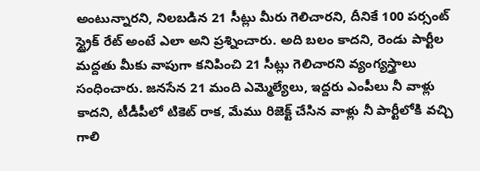అంటున్నారని, నిలబడిన 21 సీట్లు మీరు గెలిచారని, దీనికే 100 పర్సంట్ స్ట్రైక్ రేట్ అంటే ఎలా అని ప్రశ్నించారు. అది బలం కాదని, రెండు పార్టీల మద్దతు మీకు వాపుగా కనిపించి 21 సీట్లు గెలిచారని వ్యంగ్యస్త్రాలు సంధించారు. జనసేన 21 మంది ఎమ్మెల్యేలు, ఇద్దరు ఎంపీలు నీ వాళ్లు కాదని, టీడీపీలో టికెట్ రాక, మేము రిజెక్ట్ చేసిన వాళ్లు నీ పార్టీలోకి వచ్చి గాలి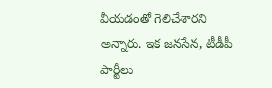వీయడంతో గెలిచేశారని అన్నారు. ఇక జనసేన, టీడీపీ పార్టీలు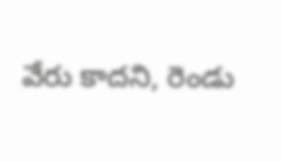వేరు కాదని, రెండు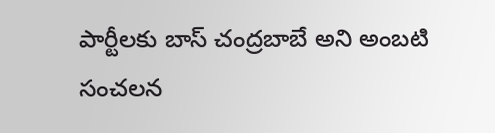పార్టీలకు బాస్ చంద్రబాబే అని అంబటి సంచలన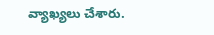వ్యాఖ్యలు చేశారు.